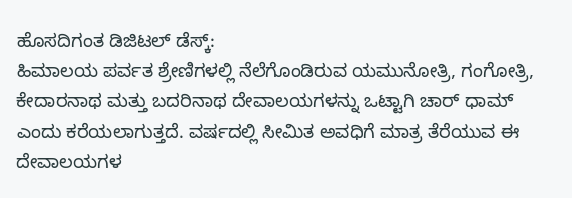ಹೊಸದಿಗಂತ ಡಿಜಿಟಲ್ ಡೆಸ್ಕ್:
ಹಿಮಾಲಯ ಪರ್ವತ ಶ್ರೇಣಿಗಳಲ್ಲಿ ನೆಲೆಗೊಂಡಿರುವ ಯಮುನೋತ್ರಿ, ಗಂಗೋತ್ರಿ, ಕೇದಾರನಾಥ ಮತ್ತು ಬದರಿನಾಥ ದೇವಾಲಯಗಳನ್ನು ಒಟ್ಟಾಗಿ ಚಾರ್ ಧಾಮ್ ಎಂದು ಕರೆಯಲಾಗುತ್ತದೆ. ವರ್ಷದಲ್ಲಿ ಸೀಮಿತ ಅವಧಿಗೆ ಮಾತ್ರ ತೆರೆಯುವ ಈ ದೇವಾಲಯಗಳ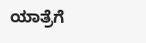ಯಾತ್ರೆಗೆ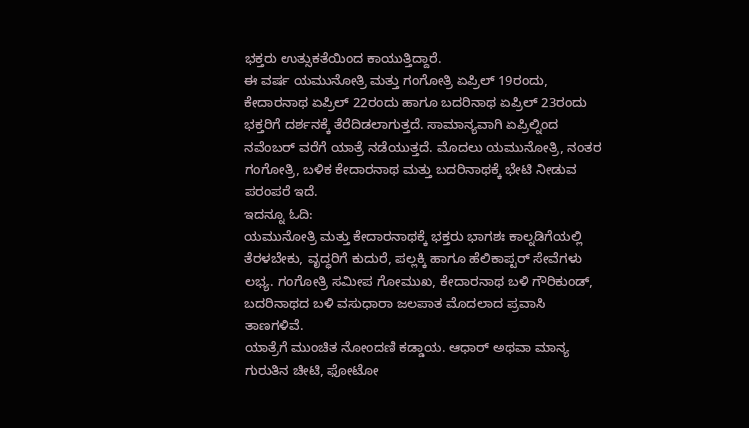ಭಕ್ತರು ಉತ್ಸುಕತೆಯಿಂದ ಕಾಯುತ್ತಿದ್ದಾರೆ.
ಈ ವರ್ಷ ಯಮುನೋತ್ರಿ ಮತ್ತು ಗಂಗೋತ್ರಿ ಏಪ್ರಿಲ್ 19ರಂದು, ಕೇದಾರನಾಥ ಏಪ್ರಿಲ್ 22ರಂದು ಹಾಗೂ ಬದರಿನಾಥ ಏಪ್ರಿಲ್ 23ರಂದು ಭಕ್ತರಿಗೆ ದರ್ಶನಕ್ಕೆ ತೆರೆದಿಡಲಾಗುತ್ತದೆ. ಸಾಮಾನ್ಯವಾಗಿ ಏಪ್ರಿಲ್ನಿಂದ ನವೆಂಬರ್ ವರೆಗೆ ಯಾತ್ರೆ ನಡೆಯುತ್ತದೆ. ಮೊದಲು ಯಮುನೋತ್ರಿ, ನಂತರ ಗಂಗೋತ್ರಿ, ಬಳಿಕ ಕೇದಾರನಾಥ ಮತ್ತು ಬದರಿನಾಥಕ್ಕೆ ಭೇಟಿ ನೀಡುವ ಪರಂಪರೆ ಇದೆ.
ಇದನ್ನೂ ಓದಿ:
ಯಮುನೋತ್ರಿ ಮತ್ತು ಕೇದಾರನಾಥಕ್ಕೆ ಭಕ್ತರು ಭಾಗಶಃ ಕಾಲ್ನಡಿಗೆಯಲ್ಲಿ ತೆರಳಬೇಕು, ವೃದ್ಧರಿಗೆ ಕುದುರೆ, ಪಲ್ಲಕ್ಕಿ ಹಾಗೂ ಹೆಲಿಕಾಪ್ಟರ್ ಸೇವೆಗಳು ಲಭ್ಯ. ಗಂಗೋತ್ರಿ ಸಮೀಪ ಗೋಮುಖ, ಕೇದಾರನಾಥ ಬಳಿ ಗೌರಿಕುಂಡ್, ಬದರಿನಾಥದ ಬಳಿ ವಸುಧಾರಾ ಜಲಪಾತ ಮೊದಲಾದ ಪ್ರವಾಸಿ ತಾಣಗಳಿವೆ.
ಯಾತ್ರೆಗೆ ಮುಂಚಿತ ನೋಂದಣಿ ಕಡ್ಡಾಯ. ಆಧಾರ್ ಅಥವಾ ಮಾನ್ಯ ಗುರುತಿನ ಚೀಟಿ, ಫೋಟೋ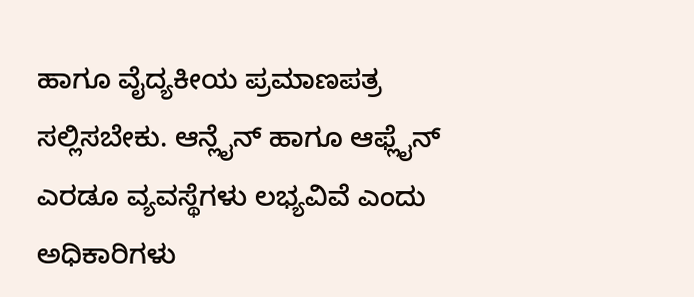ಹಾಗೂ ವೈದ್ಯಕೀಯ ಪ್ರಮಾಣಪತ್ರ ಸಲ್ಲಿಸಬೇಕು. ಆನ್ಲೈನ್ ಹಾಗೂ ಆಫ್ಲೈನ್ ಎರಡೂ ವ್ಯವಸ್ಥೆಗಳು ಲಭ್ಯವಿವೆ ಎಂದು ಅಧಿಕಾರಿಗಳು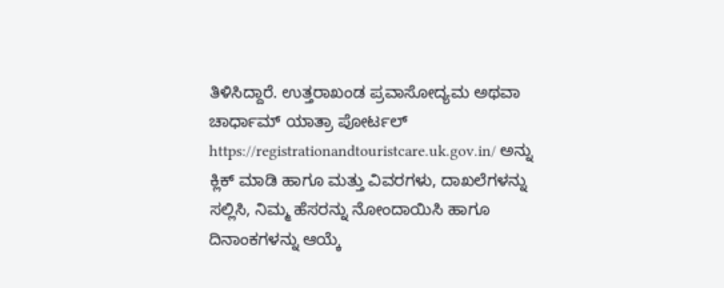ತಿಳಿಸಿದ್ದಾರೆ. ಉತ್ತರಾಖಂಡ ಪ್ರವಾಸೋದ್ಯಮ ಅಥವಾ ಚಾರ್ಧಾಮ್ ಯಾತ್ರಾ ಪೋರ್ಟಲ್ https://registrationandtouristcare.uk.gov.in/ ಅನ್ನು ಕ್ಲಿಕ್ ಮಾಡಿ ಹಾಗೂ ಮತ್ತು ವಿವರಗಳು, ದಾಖಲೆಗಳನ್ನು ಸಲ್ಲಿಸಿ, ನಿಮ್ಮ ಹೆಸರನ್ನು ನೋಂದಾಯಿಸಿ ಹಾಗೂ ದಿನಾಂಕಗಳನ್ನು ಆಯ್ಕೆ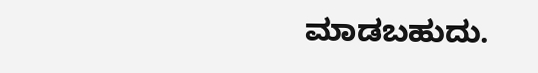ಮಾಡಬಹುದು.